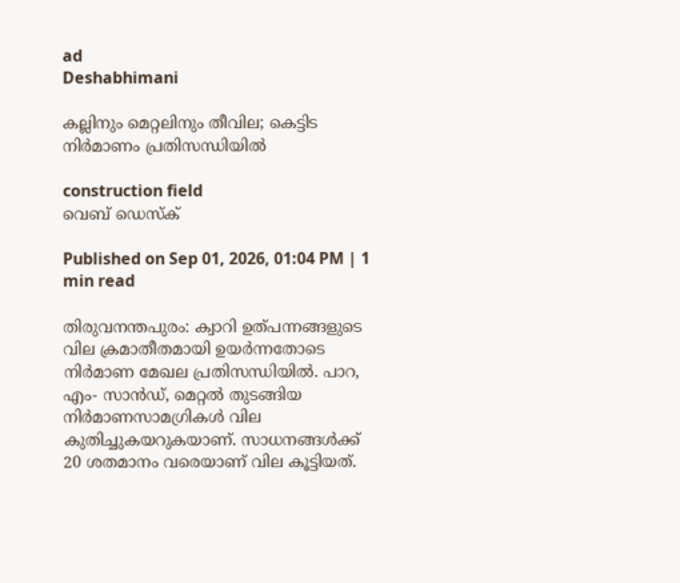ad
Deshabhimani

കല്ലിനും മെറ്റലിനും തീവില; കെട്ടിട നിർമാണം പ്രതിസന്ധിയിൽ

construction field
വെബ് ഡെസ്ക്

Published on Sep 01, 2026, 01:04 PM | 1 min read

തിരുവനന്തപുരം: ക്വാറി ഉത്പന്നങ്ങളുടെ വില ക്രമാതീതമായി ഉയർന്നതോടെ നിർമാണ മേഖല പ്രതിസന്ധിയിൽ. പാറ, എം- സാൻഡ്, മെറ്റൽ തുടങ്ങിയ നിർമാണസാമഗ്രികൾ വില കുതിച്ചുകയറുകയാണ്. സാധനങ്ങൾക്ക് 20 ശതമാനം വരെയാണ് വില കൂട്ടിയത്.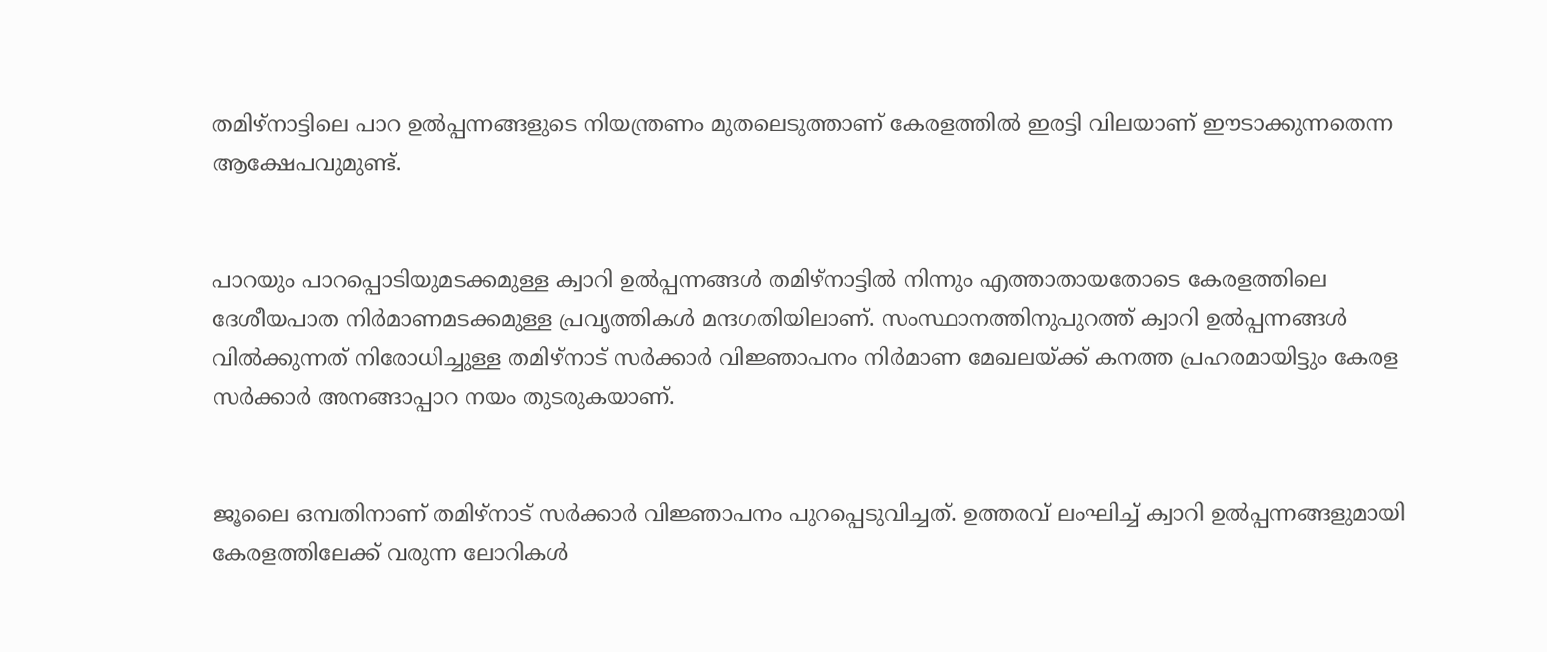തമിഴ്നാട്ടിലെ പാറ ഉൽപ്പന്നങ്ങളുടെ നിയന്ത്രണം മുതലെടുത്താണ് കേരളത്തിൽ ഇരട്ടി വിലയാണ് ഈടാക്കുന്നതെന്ന ആക്ഷേപവുമുണ്ട്.


പാറയും പാറപ്പൊടിയുമടക്കമുള്ള ക്വാറി ഉൽപ്പന്നങ്ങൾ തമിഴ്നാട്ടിൽ നിന്നും എത്താതായതോടെ കേരളത്തിലെ ദേശീയപാത നിർമാണമടക്കമുള്ള പ്രവൃത്തികൾ മന്ദഗതിയിലാണ്. സംസ്ഥാനത്തിനുപുറത്ത് ക്വാറി ഉൽപ്പന്നങ്ങൾ വിൽക്കുന്നത് നിരോധിച്ചുള്ള തമിഴ്‌നാട്‌ സർക്കാര്‍ വിജ്ഞാപനം നിർമാണ മേഖലയ്‌ക്ക്‌ കനത്ത പ്രഹരമായിട്ടും കേരള സർക്കാർ അനങ്ങാപ്പാറ നയം തുടരുകയാണ്.


ജൂലൈ ഒമ്പതിനാണ്‌ തമിഴ്നാട് സർക്കാർ വിജ്ഞാപനം പുറപ്പെടുവിച്ചത്‌. ഉത്തരവ്‌ ലംഘിച്ച്‌ ക്വാറി ഉൽപ്പന്നങ്ങളുമായി കേരളത്തിലേക്ക്‌ വരുന്ന ലോറികൾ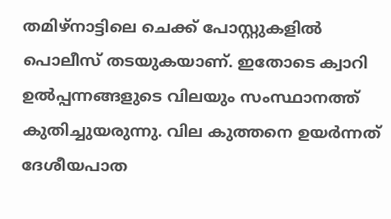തമിഴ്‌നാട്ടിലെ ചെക്ക്‌ പോസ്റ്റുകളിൽ പൊലീസ്‌ തടയുകയാണ്‌. ഇതോടെ ക്വാറി ഉൽപ്പന്നങ്ങളുടെ വിലയും സംസ്ഥാനത്ത്‌ കുതിച്ചുയരുന്നു. വില കുത്തനെ ഉയർന്നത് ദേശീയപാത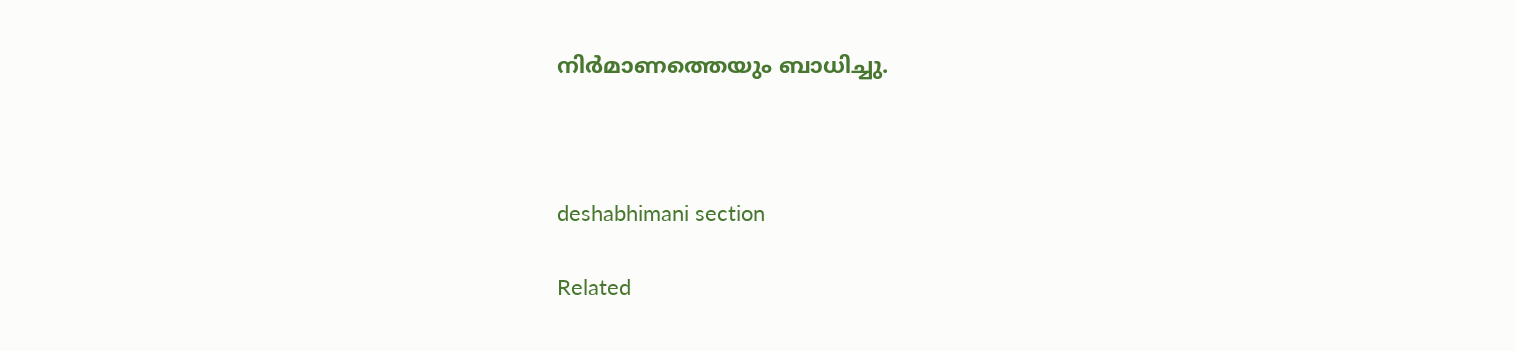നിർമാണത്തെയും ബാധിച്ചു.



deshabhimani section

Related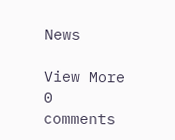News

View More
0 comments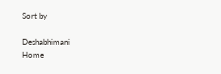Sort by

Deshabhimani
Home